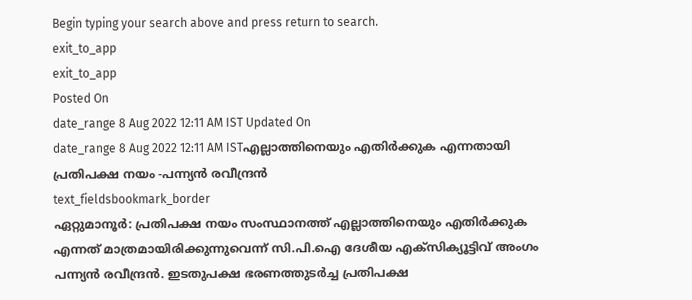Begin typing your search above and press return to search.
exit_to_app
exit_to_app
Posted On
date_range 8 Aug 2022 12:11 AM IST Updated On
date_range 8 Aug 2022 12:11 AM ISTഎല്ലാത്തിനെയും എതിർക്കുക എന്നതായി പ്രതിപക്ഷ നയം -പന്ന്യൻ രവീന്ദ്രൻ
text_fieldsbookmark_border
ഏറ്റുമാനൂർ: പ്രതിപക്ഷ നയം സംസ്ഥാനത്ത് എല്ലാത്തിനെയും എതിർക്കുക എന്നത് മാത്രമായിരിക്കുന്നുവെന്ന് സി.പി.ഐ ദേശീയ എക്സിക്യൂട്ടിവ് അംഗം പന്ന്യൻ രവീന്ദ്രൻ. ഇടതുപക്ഷ ഭരണത്തുടർച്ച പ്രതിപക്ഷ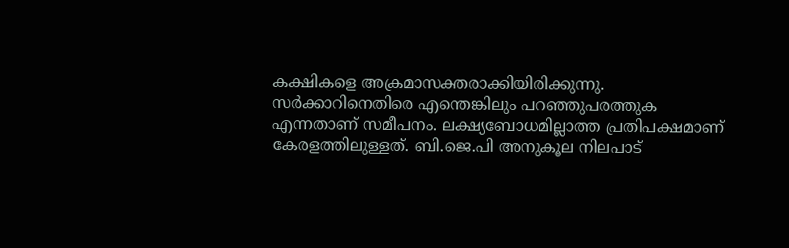കക്ഷികളെ അക്രമാസക്തരാക്കിയിരിക്കുന്നു. സർക്കാറിനെതിരെ എന്തെങ്കിലും പറഞ്ഞുപരത്തുക എന്നതാണ് സമീപനം. ലക്ഷ്യബോധമില്ലാത്ത പ്രതിപക്ഷമാണ് കേരളത്തിലുള്ളത്. ബി.ജെ.പി അനുകൂല നിലപാട്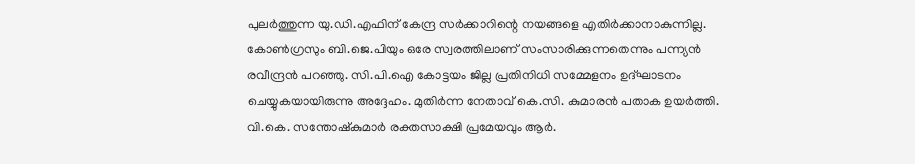പുലർത്തുന്ന യു.ഡി.എഫിന് കേന്ദ്ര സർക്കാറിന്റെ നയങ്ങളെ എതിർക്കാനാകുന്നില്ല. കോൺഗ്രസും ബി.ജെ.പിയും ഒരേ സ്വരത്തിലാണ് സംസാരിക്കുന്നതെന്നും പന്ന്യൻ രവീന്ദ്രൻ പറഞ്ഞു. സി.പി.ഐ കോട്ടയം ജില്ല പ്രതിനിധി സമ്മേളനം ഉദ്ഘാടനം ചെയ്യുകയായിരുന്നു അദ്ദേഹം. മുതിർന്ന നേതാവ് കെ.സി. കുമാരൻ പതാക ഉയർത്തി. വി.കെ. സന്തോഷ്കുമാർ രക്തസാക്ഷി പ്രമേയവും ആർ.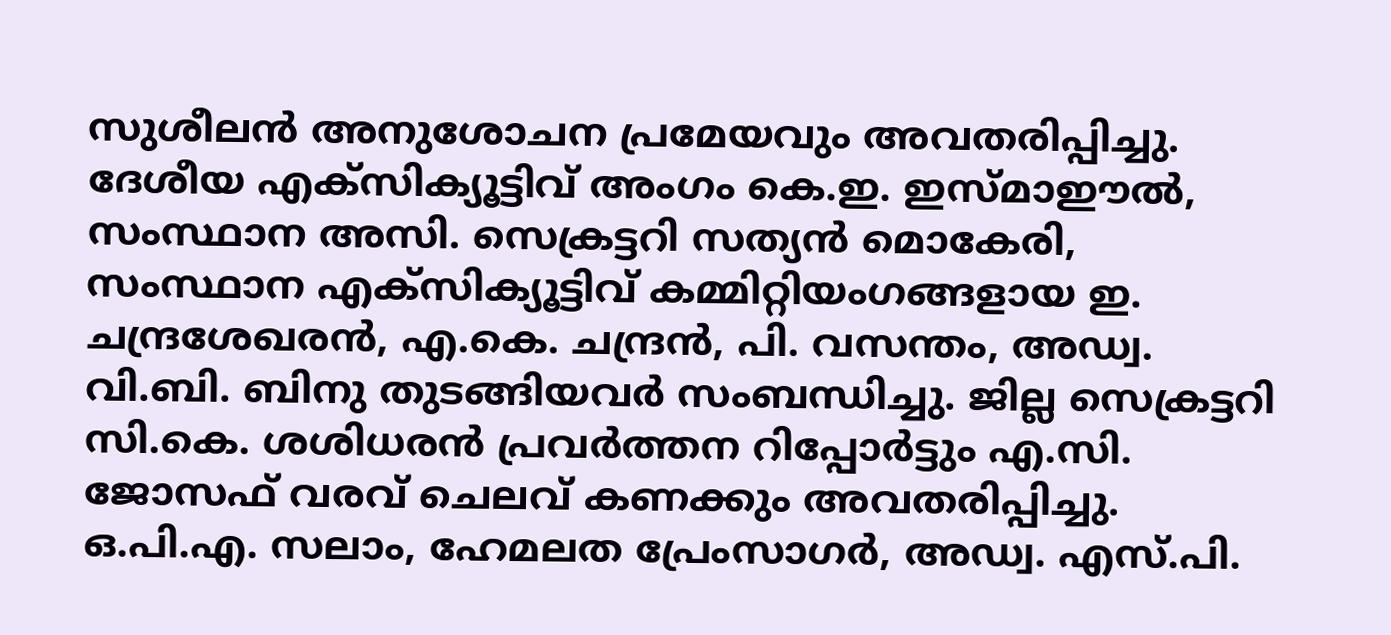സുശീലൻ അനുശോചന പ്രമേയവും അവതരിപ്പിച്ചു. ദേശീയ എക്സിക്യൂട്ടിവ് അംഗം കെ.ഇ. ഇസ്മാഈൽ, സംസ്ഥാന അസി. സെക്രട്ടറി സത്യൻ മൊകേരി, സംസ്ഥാന എക്സിക്യൂട്ടിവ് കമ്മിറ്റിയംഗങ്ങളായ ഇ. ചന്ദ്രശേഖരൻ, എ.കെ. ചന്ദ്രൻ, പി. വസന്തം, അഡ്വ. വി.ബി. ബിനു തുടങ്ങിയവർ സംബന്ധിച്ചു. ജില്ല സെക്രട്ടറി സി.കെ. ശശിധരൻ പ്രവർത്തന റിപ്പോർട്ടും എ.സി. ജോസഫ് വരവ് ചെലവ് കണക്കും അവതരിപ്പിച്ചു. ഒ.പി.എ. സലാം, ഹേമലത പ്രേംസാഗർ, അഡ്വ. എസ്.പി.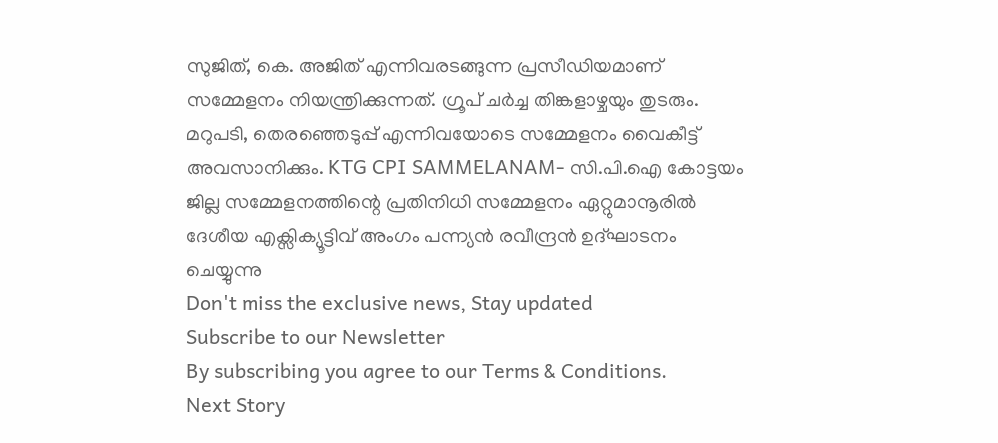സുജിത്, കെ. അജിത് എന്നിവരടങ്ങുന്ന പ്രസീഡിയമാണ് സമ്മേളനം നിയന്ത്രിക്കുന്നത്. ഗ്രൂപ് ചർച്ച തിങ്കളാഴ്ചയും തുടരും. മറുപടി, തെരഞ്ഞെടുപ്പ് എന്നിവയോടെ സമ്മേളനം വൈകീട്ട് അവസാനിക്കും. KTG CPI SAMMELANAM- സി.പി.ഐ കോട്ടയം ജില്ല സമ്മേളനത്തിന്റെ പ്രതിനിധി സമ്മേളനം ഏറ്റുമാനൂരിൽ ദേശീയ എക്സിക്യൂട്ടിവ് അംഗം പന്ന്യൻ രവീന്ദ്രൻ ഉദ്ഘാടനം ചെയ്യുന്നു
Don't miss the exclusive news, Stay updated
Subscribe to our Newsletter
By subscribing you agree to our Terms & Conditions.
Next Story